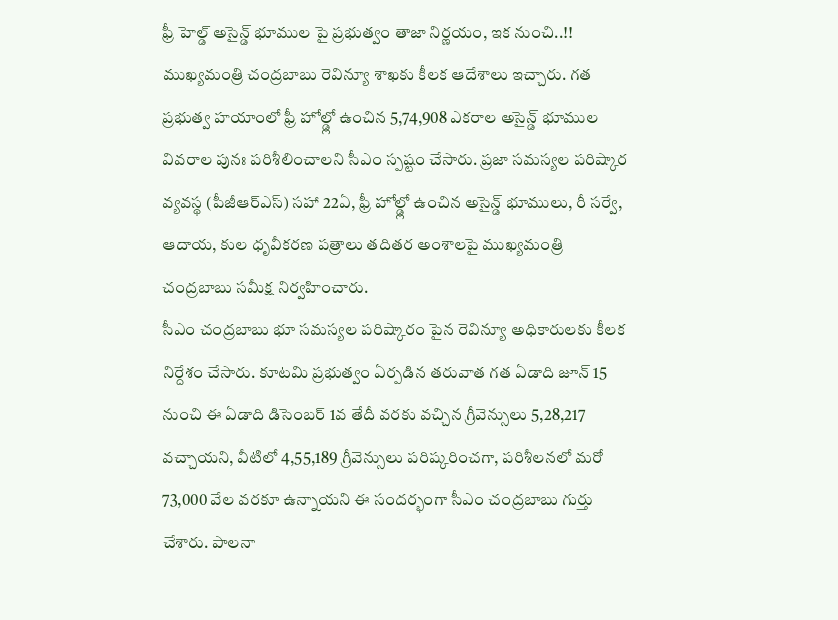ఫ్రీ హెల్డ్ అసైన్డ్ భూముల పై ప్రభుత్వం తాజా నిర్ణయం, ఇక నుంచి..!!
ముఖ్యమంత్రి చంద్రబాబు రెవిన్యూ శాఖకు కీలక ఆదేశాలు ఇచ్చారు. గత ప్రభుత్వ హయాంలో ఫ్రీ హోల్డ్లో ఉంచిన 5,74,908 ఎకరాల అసైన్డ్ భూముల వివరాల పునః పరిశీలించాలని సీఎం స్పష్టం చేసారు. ప్రజా సమస్యల పరిష్కార వ్యవస్థ (పీజీఆర్ఎస్) సహా 22ఏ, ఫ్రీ హోల్డ్లో ఉంచిన అసైన్డ్ భూములు, రీ సర్వే, ఆదాయ, కుల ధృవీకరణ పత్రాలు తదితర అంశాలపై ముఖ్యమంత్రి చంద్రబాబు సమీక్ష నిర్వహించారు.
సీఎం చంద్రబాబు భూ సమస్యల పరిష్కారం పైన రెవిన్యూ అధికారులకు కీలక నిర్దేశం చేసారు. కూటమి ప్రభుత్వం ఏర్పడిన తరువాత గత ఏడాది జూన్ 15 నుంచి ఈ ఏడాది డిసెంబర్ 1వ తేదీ వరకు వచ్చిన గ్రీవెన్సులు 5,28,217 వచ్చాయని, వీటిలో 4,55,189 గ్రీవెన్సులు పరిష్కరించగా, పరిశీలనలో మరో 73,000 వేల వరకూ ఉన్నాయని ఈ సందర్భంగా సీఎం చంద్రబాబు గుర్తు చేశారు. పాలనా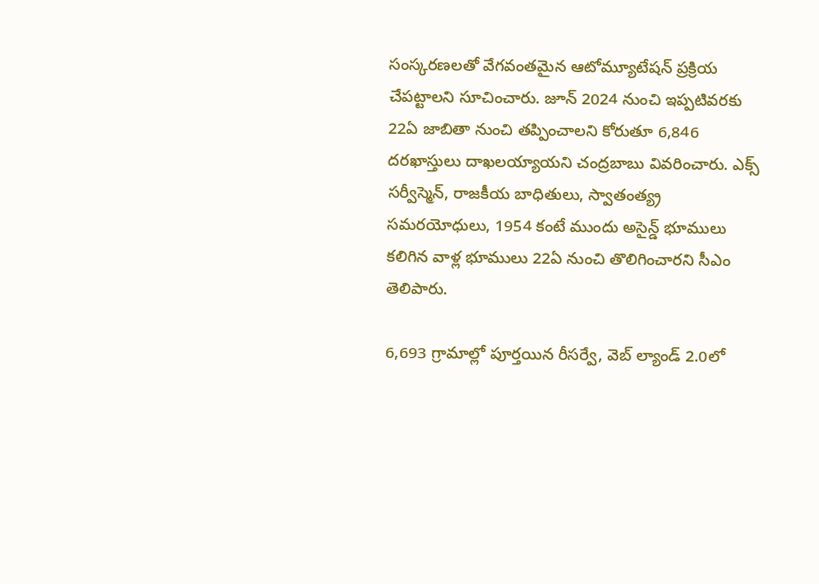సంస్కరణలతో వేగవంతమైన ఆటోమ్యూటేషన్ ప్రక్రియ చేపట్టాలని సూచించారు. జూన్ 2024 నుంచి ఇప్పటివరకు 22ఏ జాబితా నుంచి తప్పించాలని కోరుతూ 6,846 దరఖాస్తులు దాఖలయ్యాయని చంద్రబాబు వివరించారు. ఎక్స్ సర్వీస్మెన్, రాజకీయ బాధితులు, స్వాతంత్య్ర సమరయోధులు, 1954 కంటే ముందు అసైన్డ్ భూములు కలిగిన వాళ్ల భూములు 22ఏ నుంచి తొలిగించారని సీఎం తెలిపారు.

6,693 గ్రామాల్లో పూర్తయిన రీసర్వే, వెబ్ ల్యాండ్ 2.0లో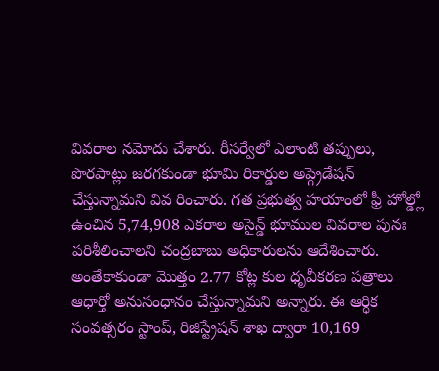వివరాల నమోదు చేశారు. రీసర్వేలో ఎలాంటి తప్పులు, పొరపాట్లు జరగకుండా భూమి రికార్డుల అప్గ్రెడేషన్ చేస్తున్నామని వివ రించారు. గత ప్రభుత్వ హయాంలో ఫ్రీ హోల్డ్లో ఉంచిన 5,74,908 ఎకరాల అసైన్డ్ భూముల వివరాల పునః పరిశీలించాలని చంద్రబాబు అధికారులను ఆదేశించారు. అంతేకాకుండా మొత్తం 2.77 కోట్ల కుల ధృవీకరణ పత్రాలు ఆధార్తో అనుసంధానం చేస్తున్నామని అన్నారు. ఈ ఆర్ధిక సంవత్సరం స్టాంప్, రిజిస్ట్రేషన్ శాఖ ద్వారా 10,169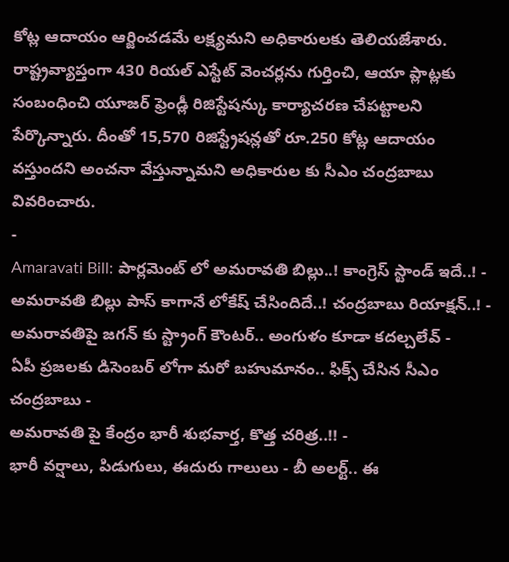కోట్ల ఆదాయం ఆర్జించడమే లక్ష్యమని అధికారులకు తెలియజేశారు. రాష్ట్రవ్యాప్తంగా 430 రియల్ ఎస్టేట్ వెంచర్లను గుర్తించి, ఆయా ప్లాట్లకు సంబంధించి యూజర్ ఫ్రెండ్లీ రిజిస్టేషన్కు కార్యాచరణ చేపట్టాలని పేర్కొన్నారు. దీంతో 15,570 రిజిస్ట్రేషన్లతో రూ.250 కోట్ల ఆదాయం వస్తుందని అంచనా వేస్తున్నామని అధికారుల కు సీఎం చంద్రబాబు వివరించారు.
-
Amaravati Bill: పార్లమెంట్ లో అమరావతి బిల్లు..! కాంగ్రెస్ స్టాండ్ ఇదే..! -
అమరావతి బిల్లు పాస్ కాగానే లోకేష్ చేసిందిదే..! చంద్రబాబు రియాక్షన్..! -
అమరావతిపై జగన్ కు స్ట్రాంగ్ కౌంటర్.. అంగుళం కూడా కదల్చలేవ్ -
ఏపీ ప్రజలకు డిసెంబర్ లోగా మరో బహుమానం.. ఫిక్స్ చేసిన సీఎం చంద్రబాబు -
అమరావతి పై కేంద్రం భారీ శుభవార్త, కొత్త చరిత్ర..!! -
భారీ వర్షాలు, పిడుగులు, ఈదురు గాలులు - బీ అలర్ట్.. ఈ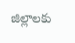జిల్లాలకు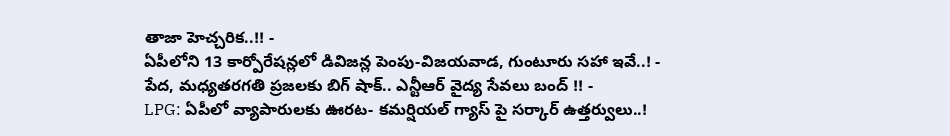తాజా హెచ్చరిక..!! -
ఏపీలోని 13 కార్పోరేషన్లలో డివిజన్ల పెంపు-విజయవాడ, గుంటూరు సహా ఇవే..! -
పేద, మధ్యతరగతి ప్రజలకు బిగ్ షాక్.. ఎన్టీఆర్ వైద్య సేవలు బంద్ !! -
LPG: ఏపీలో వ్యాపారులకు ఊరట- కమర్షియల్ గ్యాస్ పై సర్కార్ ఉత్తర్వులు..!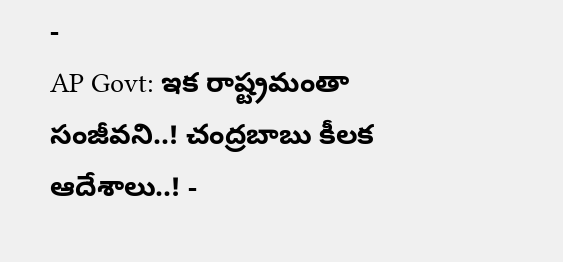-
AP Govt: ఇక రాష్ట్రమంతా సంజీవని..! చంద్రబాబు కీలక ఆదేశాలు..! -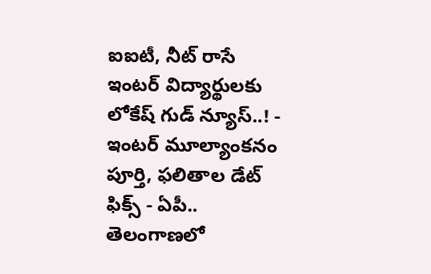ఐఐటీ, నీట్ రాసే ఇంటర్ విద్యార్థులకు లోకేష్ గుడ్ న్యూస్..! -
ఇంటర్ మూల్యాంకనం పూర్తి, ఫలితాల డేట్ ఫిక్స్ - ఏపీ.. తెలంగాణలో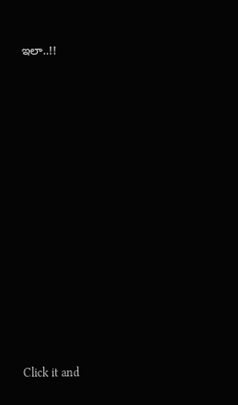ఇలా..!!












Click it and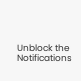Unblock the Notifications